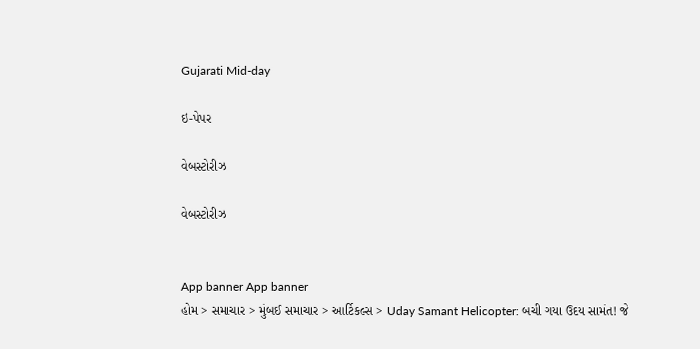Gujarati Mid-day

ઇ-પેપર

વેબસ્ટોરીઝ

વેબસ્ટોરીઝ


App banner App banner
હોમ > સમાચાર > મુંબઈ સમાચાર > આર્ટિકલ્સ > Uday Samant Helicopter: બચી ગયા ઉદય સામંત! જે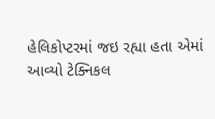હેલિકોપ્ટરમાં જઇ રહ્યા હતા એમાં આવ્યો ટેક્નિકલ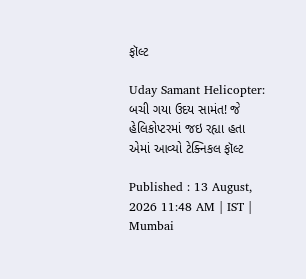ફૉલ્ટ

Uday Samant Helicopter: બચી ગયા ઉદય સામંત! જે હેલિકોપ્ટરમાં જઇ રહ્યા હતા એમાં આવ્યો ટેક્નિકલ ફૉલ્ટ

Published : 13 August, 2026 11:48 AM | IST | Mumbai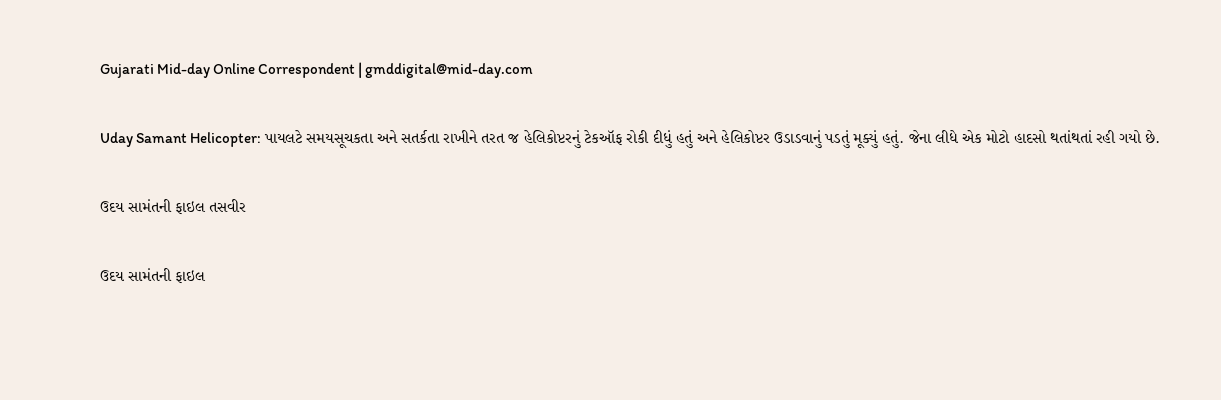Gujarati Mid-day Online Correspondent | gmddigital@mid-day.com

Uday Samant Helicopter: પાયલટે સમયસૂચકતા અને સતર્કતા રાખીને તરત જ હેલિકોપ્ટરનું ટેકઑફ રોકી દીધું હતું અને હેલિકોપ્ટર ઉડાડવાનું પડતું મૂક્યું હતું. જેના લીધે એક મોટો હાદસો થતાંથતાં રહી ગયો છે.

ઉદય સામંતની ફાઇલ તસવીર

ઉદય સામંતની ફાઇલ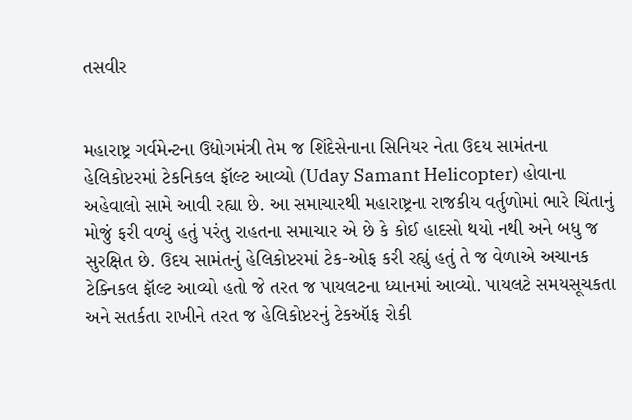તસવીર


મહારાષ્ટ્ર ગર્વમેન્ટના ઉદ્યોગમંત્રી તેમ જ શિંદેસેનાના સિનિયર નેતા ઉદય સામંતના હેલિકોપ્ટરમાં ટેકનિકલ ફૉલ્ટ આવ્યો (Uday Samant Helicopter) હોવાના અહેવાલો સામે આવી રહ્યા છે. આ સમાચારથી મહારાષ્ટ્રના રાજકીય વર્તુળોમાં ભારે ચિંતાનું મોજું ફરી વળ્યું હતું પરંતુ રાહતના સમાચાર એ છે કે કોઈ હાદસો થયો નથી અને બધુ જ સુરક્ષિત છે. ઉદય સામંતનું હેલિકોપ્ટરમાં ટેક-ઓફ કરી રહ્યું હતું તે જ વેળાએ અચાનક ટેક્નિકલ ફૉલ્ટ આવ્યો હતો જે તરત જ પાયલટના ધ્યાનમાં આવ્યો. પાયલટે સમયસૂચકતા અને સતર્કતા રાખીને તરત જ હેલિકોપ્ટરનું ટેકઑફ રોકી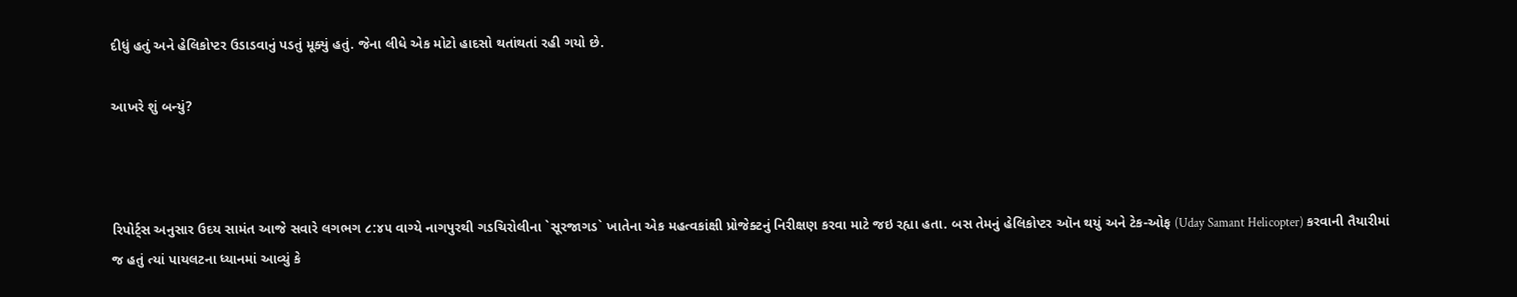દીધું હતું અને હેલિકોપ્ટર ઉડાડવાનું પડતું મૂક્યું હતું. જેના લીધે એક મોટો હાદસો થતાંથતાં રહી ગયો છે.

આખરે શું બન્યું?



રિપોર્ટ્સ અનુસાર ઉદય સામંત આજે સવારે લગભગ ૮:૪૫ વાગ્યે નાગપુરથી ગડચિરોલીના `સૂરજાગડ` ખાતેના એક મહત્વકાંક્ષી પ્રોજેક્ટનું નિરીક્ષણ કરવા માટે જઇ રહ્યા હતા. બસ તેમનું હેલિકોપ્ટર ઑન થયું અને ટેક-ઓફ (Uday Samant Helicopter) કરવાની તૈયારીમાં જ હતું ત્યાં પાયલટના ધ્યાનમાં આવ્યું કે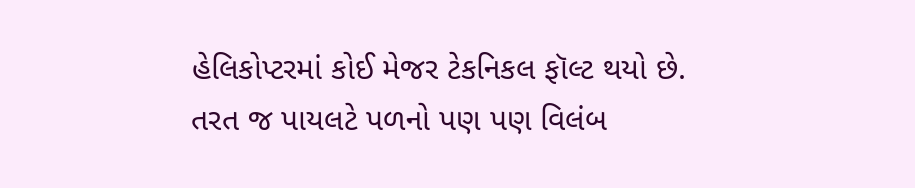હેલિકોપ્ટરમાં કોઈ મેજર ટેકનિકલ ફૉલ્ટ થયો છે. તરત જ પાયલટે પળનો પણ પણ વિલંબ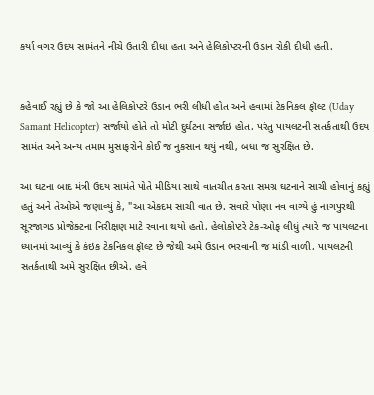કર્યા વગર ઉદય સામંતને નીચે ઉતારી દીધા હતા અને હેલિકોપ્ટરની ઉડાન રોકી દીધી હતી.


કહેવાઈ રહ્યું છે કે જો આ હેલિકોપ્ટરે ઉડાન ભરી લીધી હોત અને હવામાં ટેકનિકલ ફૉલ્ટ (Uday Samant Helicopter) સર્જાયો હોતે તો મોટી દુર્ઘટના સર્જાઇ હોત. પરંતુ પાયલટની સતર્કતાથી ઉદય સામંત અને અન્ય તમામ મુસાફરોને કોઈ જ નુકસાન થયું નથી, બધા જ સુરક્ષિત છે.

આ ઘટના બાદ મંત્રી ઉદય સામંતે પોતે મીડિયા સાથે વાતચીત કરતા સમગ્ર ઘટનાને સાચી હોવાનું કહ્યું હતું અને તેઓએ જણાવ્યું કે, "આ એકદમ સાચી વાત છે. સવારે પોણા નવ વાગ્યે હું નાગપુરથી સૂરજાગડ પ્રોજેક્ટના નિરીક્ષણ માટે રવાના થયો હતો. હેલોકોપ્ટરે ટેક-ઓફ લીધું ત્યારે જ પાયલટના ધ્યાનમાં આવ્યું કે કંઇક ટેકનિકલ ફૉલ્ટ છે જેથી અમે ઉડાન ભરવાની જ માંડી વાળી. પાયલટની સતર્કતાથી અમે સુરક્ષિત છીએ. હવે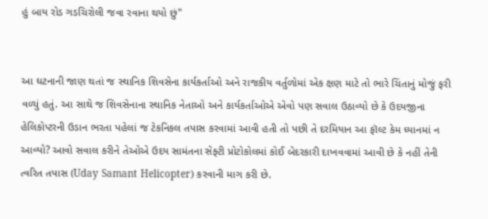હું બાય રોડ ગડચિરોલી જવા રવાના થયો છું"


આ ઘટનાની જાણ થતાં જ સ્થાનિક શિવસેના કાર્યકર્તાઓ અને રાજકીય વર્તુળોમાં એક ક્ષણ માટે તો ભારે ચિંતાનું મોજું ફરી વળ્યું હતું. આ સાથે જ શિવસેનાના સ્થાનિક નેતાઓ અને કાર્યકર્તાઓએ એવો પણ સવાલ ઉઠાવ્યો છે કે ઉદયજીના હેલિકોપ્ટરની ઉડાન ભરતા પહેલાં જ ટેકનિકલ તપાસ કરવામાં આવી હતી તો પછી તે દરમિયાન આ ફૉલ્ટ કેમ ધ્યાનમાં ન આવ્યો? આવો સવાલ કરીને તેઓએ ઉદય સામંતના સેફ્ટી પ્રોટોકોલમાં કોઈ બેદરકારી દાખવવામાં આવી છે કે નહીં તેની ત્વરિત તપાસ (Uday Samant Helicopter) કરવાની માગ કરી છે.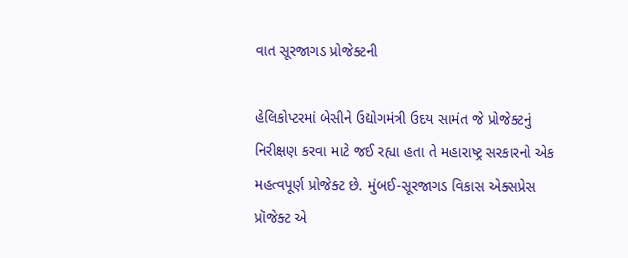વાત સૂરજાગડ પ્રોજેક્ટની

હેલિકોપ્ટરમાં બેસીને ઉદ્યોગમંત્રી ઉદય સામંત જે પ્રોજેક્ટનું નિરીક્ષણ કરવા માટે જઈ રહ્યા હતા તે મહારાષ્ટ્ર સરકારનો એક મહત્વપૂર્ણ પ્રોજેક્ટ છે. મુંબઈ-સૂરજાગડ વિકાસ એક્સપ્રેસ પ્રૉજેક્ટ એ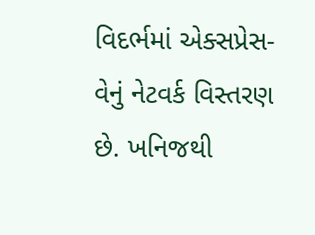વિદર્ભમાં એક્સપ્રેસ-વેનું નેટવર્ક વિસ્તરણ છે. ખનિજથી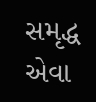સમૃદ્ધ એવા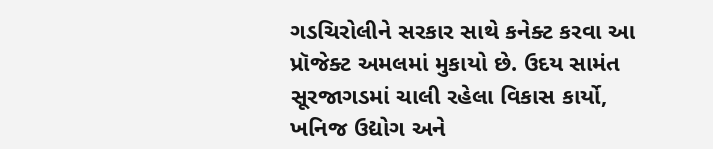ગડચિરોલીને સરકાર સાથે કનેક્ટ કરવા આ પ્રૉજેક્ટ અમલમાં મુકાયો છે. ઉદય સામંત સૂરજાગડમાં ચાલી રહેલા વિકાસ કાર્યો, ખનિજ ઉદ્યોગ અને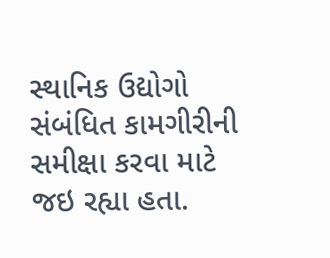સ્થાનિક ઉદ્યોગો સંબંધિત કામગીરીની સમીક્ષા કરવા માટે જઇ રહ્યા હતા.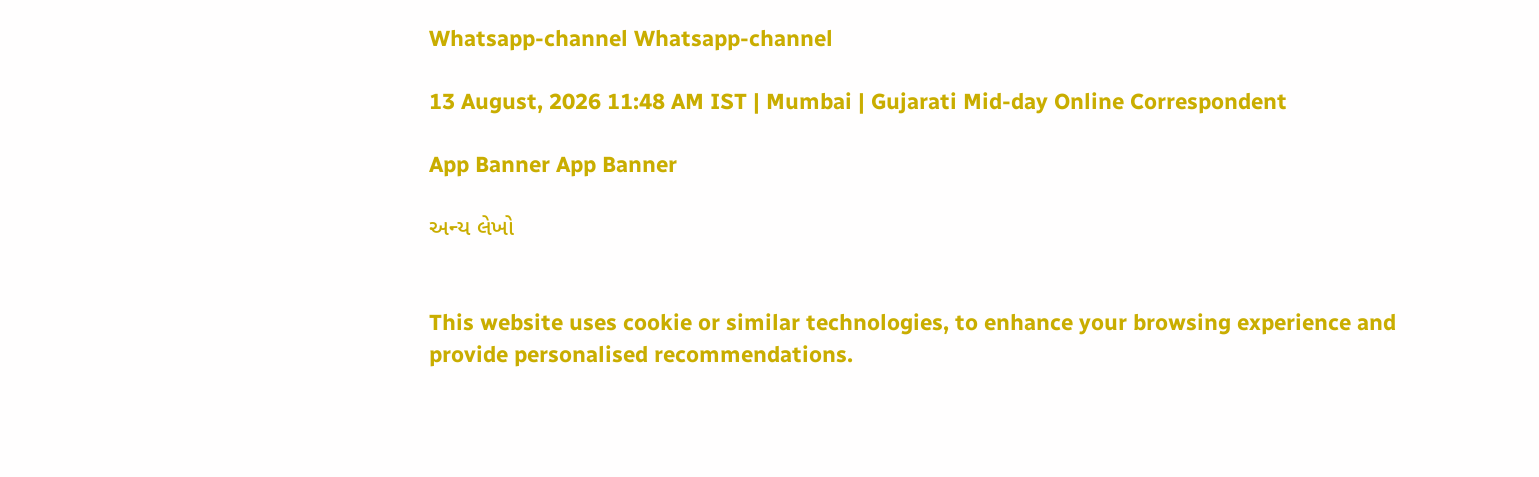Whatsapp-channel Whatsapp-channel

13 August, 2026 11:48 AM IST | Mumbai | Gujarati Mid-day Online Correspondent

App Banner App Banner

અન્ય લેખો


This website uses cookie or similar technologies, to enhance your browsing experience and provide personalised recommendations.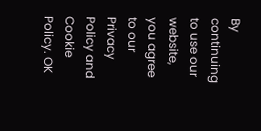By continuing to use our website, you agree to our Privacy Policy and Cookie Policy. OK